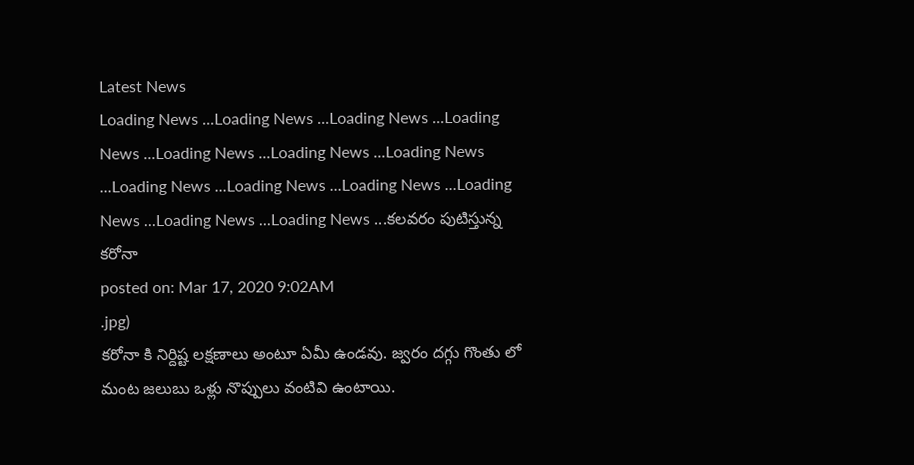Latest News
Loading News ...Loading News ...Loading News ...Loading News ...Loading News ...Loading News ...Loading News ...Loading News ...Loading News ...Loading News ...Loading News ...Loading News ...Loading News ...కలవరం పుటిస్తున్న కరోనా
posted on: Mar 17, 2020 9:02AM
.jpg)
కరోనా కి నిర్దిష్ట లక్షణాలు అంటూ ఏమీ ఉండవు. జ్వరం దగ్గు గొంతు లో మంట జలుబు ఒళ్లు నొప్పులు వంటివి ఉంటాయి.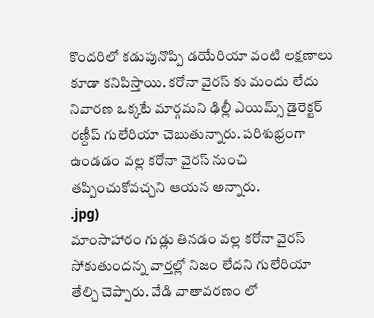కొందరిలో కడుపునొప్పి డయేరియా వంటి లక్షణాలు కూడా కనిపిస్తాయి. కరోనా వైరస్ కు మందు లేదు నివారణ ఒక్కటే మార్గమని ఢిల్లీ ఎయిమ్స్ డైరెక్టర్ రణ్దీప్ గులేరియా చెబుతున్నారు. పరిశుభ్రంగా ఉండడం వల్ల కరోనా వైరస్ నుంచి తప్పించుకోవచ్చని ఆయన అన్నారు.
.jpg)
మాంసాహారం గుడ్లు తినడం వల్ల కరోనా వైరస్ సోకుతుందన్న వార్తల్లో నిజం లేదని గులేరియా తేల్చి చెప్పారు. వేడి వాతావరణం లో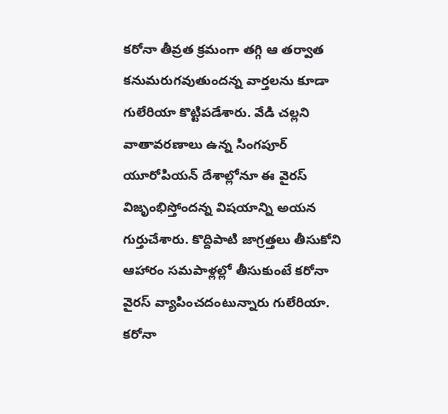కరోనా తీవ్రత క్రమంగా తగ్గి ఆ తర్వాత కనుమరుగవుతుందన్న వార్తలను కూడా గులేరియా కొట్టిపడేశారు. వేడి చల్లని వాతావరణాలు ఉన్న సింగపూర్ యూరోపియన్ దేశాల్లోనూ ఈ వైరస్ విజృంభిస్తోందన్న విషయాన్ని అయన గుర్తుచేశారు. కొద్దిపాటి జాగ్రత్తలు తీసుకోని ఆహారం సమపాళ్లల్లో తీసుకుంటే కరోనా వైరస్ వ్యాపించదంటున్నారు గులేరియా.
కరోనా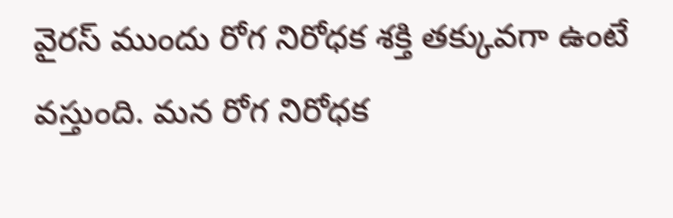వైరస్ ముందు రోగ నిరోధక శక్తి తక్కువగా ఉంటే వస్తుంది. మన రోగ నిరోధక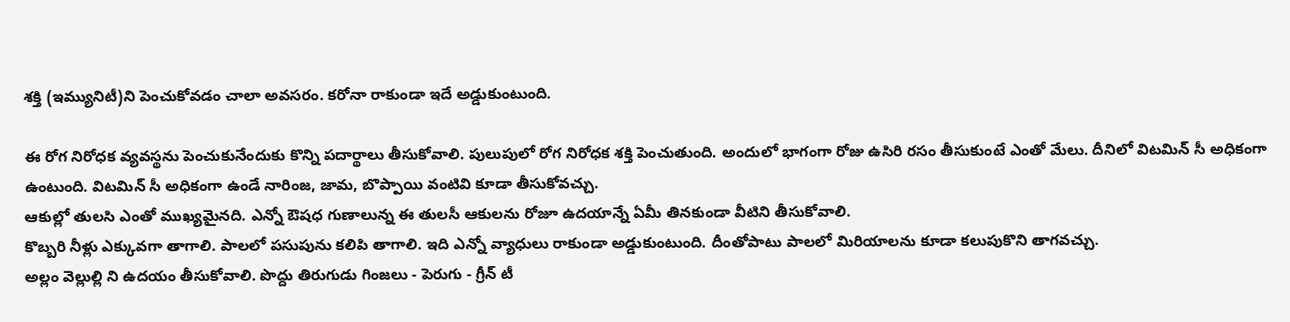శక్తి (ఇమ్యునిటీ)ని పెంచుకోవడం చాలా అవసరం. కరోనా రాకుండా ఇదే అడ్డుకుంటుంది.

ఈ రోగ నిరోధక వ్యవస్థను పెంచుకునేందుకు కొన్ని పదార్థాలు తీసుకోవాలి. పులుపులో రోగ నిరోధక శక్తి పెంచుతుంది. అందులో భాగంగా రోజు ఉసిరి రసం తీసుకుంటే ఎంతో మేలు. దీనిలో విటమిన్ సీ అధికంగా ఉంటుంది. విటమిన్ సీ అధికంగా ఉండే నారింజ, జామ, బొప్పాయి వంటివి కూడా తీసుకోవచ్చు.
ఆకుల్లో తులసి ఎంతో ముఖ్యమైనది. ఎన్నో ఔషధ గుణాలున్న ఈ తులసీ ఆకులను రోజూ ఉదయాన్నే ఏమీ తినకుండా వీటిని తీసుకోవాలి.
కొబ్బరి నీళ్లు ఎక్కువగా తాగాలి. పాలలో పసుపును కలిపి తాగాలి. ఇది ఎన్నో వ్యాధులు రాకుండా అడ్డుకుంటుంది. దీంతోపాటు పాలలో మిరియాలను కూడా కలుపుకొని తాగవచ్చు.
అల్లం వెల్లుల్లి ని ఉదయం తీసుకోవాలి. పొద్దు తిరుగుడు గింజలు - పెరుగు - గ్రీన్ టీ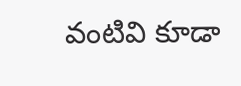వంటివి కూడా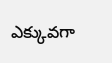ఎక్కువగా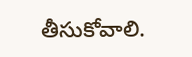తీసుకోవాలి.